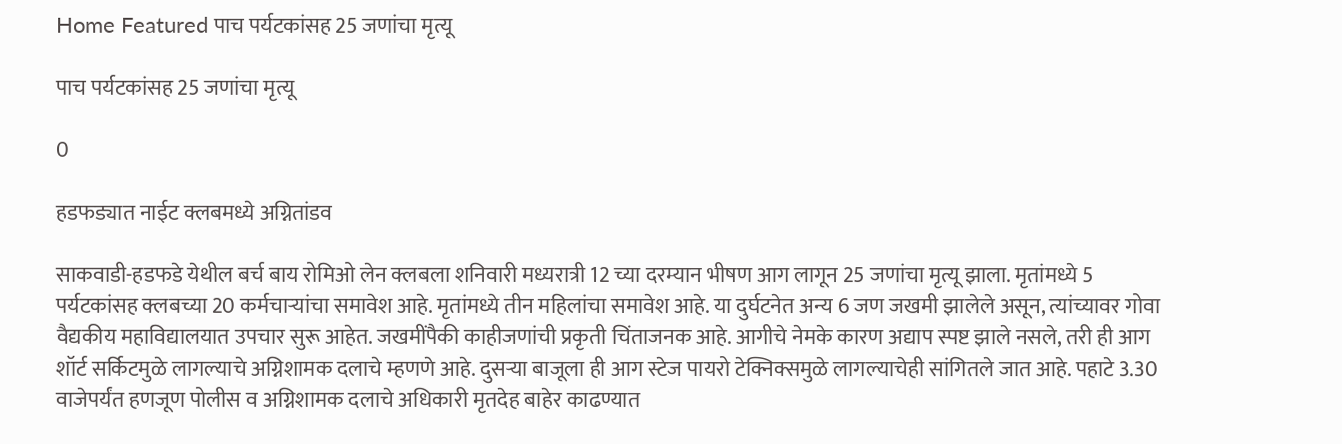Home Featured पाच पर्यटकांसह 25 जणांचा मृत्यू

पाच पर्यटकांसह 25 जणांचा मृत्यू

0

हडफड्यात नाईट क्लबमध्ये अग्नितांडव

साकवाडी-हडफडे येथील बर्च बाय रोमिओ लेन क्लबला शनिवारी मध्यरात्री 12 च्या दरम्यान भीषण आग लागून 25 जणांचा मृत्यू झाला. मृतांमध्ये 5 पर्यटकांसह क्लबच्या 20 कर्मचाऱ्यांचा समावेश आहे. मृतांमध्ये तीन महिलांचा समावेश आहे. या दुर्घटनेत अन्य 6 जण जखमी झालेले असून, त्यांच्यावर गोवा वैद्यकीय महाविद्यालयात उपचार सुरू आहेत. जखमींपैकी काहीजणांची प्रकृती चिंताजनक आहे. आगीचे नेमके कारण अद्याप स्पष्ट झाले नसले, तरी ही आग शॉर्ट सर्किटमुळे लागल्याचे अग्निशामक दलाचे म्हणणे आहे. दुसऱ्या बाजूला ही आग स्टेज पायरो टेक्निक्समुळे लागल्याचेही सांगितले जात आहे. पहाटे 3.30 वाजेपर्यंत हणजूण पोलीस व अग्निशामक दलाचे अधिकारी मृतदेह बाहेर काढण्यात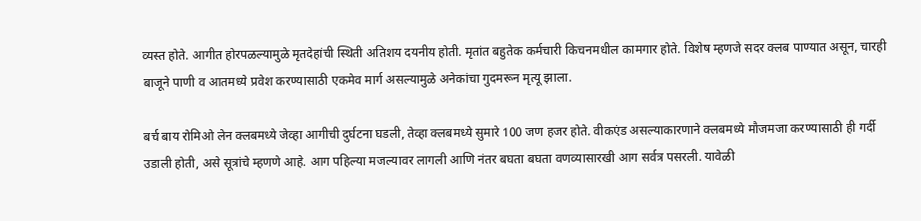व्यस्त होते. आगीत होरपळल्यामुळे मृतदेहांची स्थिती अतिशय दयनीय होती. मृतांत बहुतेक कर्मचारी किचनमधील कामगार होते. विशेष म्हणजे सदर क्लब पाण्यात असून, चारही बाजूने पाणी व आतमध्ये प्रवेश करण्यासाठी एकमेव मार्ग असल्यामुळे अनेकांचा गुदमरून मृत्यू झाला.

बर्च बाय रोमिओ लेन क्लबमध्ये जेव्हा आगीची दुर्घटना घडली, तेव्हा क्लबमध्ये सुमारे 100 जण हजर होते. वीकएंड असल्याकारणाने क्लबमध्ये मौजमजा करण्यासाठी ही गर्दी उडाली होती, असे सूत्रांचे म्हणणे आहे. आग पहिल्या मजल्यावर लागली आणि नंतर बघता बघता वणव्यासारखी आग सर्वत्र पसरली. यावेळी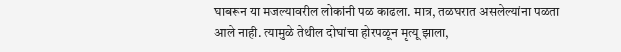घाबरून या मजल्यावरील लोकांनी पळ काढला. मात्र, तळघरात असलेल्यांना पळता आले नाही. त्यामुळे तेथील दोघांचा होरपळून मृत्यू झाला,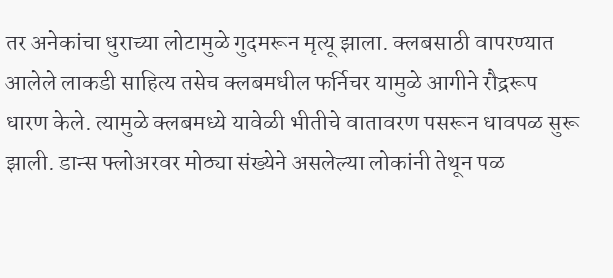तर अनेकांचा धुराच्या लोटामुळे गुदमरून मृत्यू झाला. क्लबसाठी वापरण्यात आलेले लाकडी साहित्य तसेच क्लबमधील फर्निचर यामुळे आगीने रौद्ररूप धारण केले. त्यामुळे क्लबमध्ये यावेळी भीतीचे वातावरण पसरून धावपळ सुरू झाली. डान्स फ्लोअरवर मोठ्या संख्येने असलेल्या लोकांनी तेथून पळ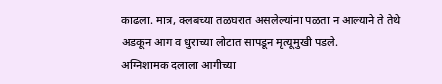काढला. मात्र, क्लबच्या तळघरात असलेल्यांना पळता न आल्याने ते तेथे अडकून आग व धुराच्या लोटात सापडून मृत्यूमुखी पडले.
अग्निशामक दलाला आगीच्या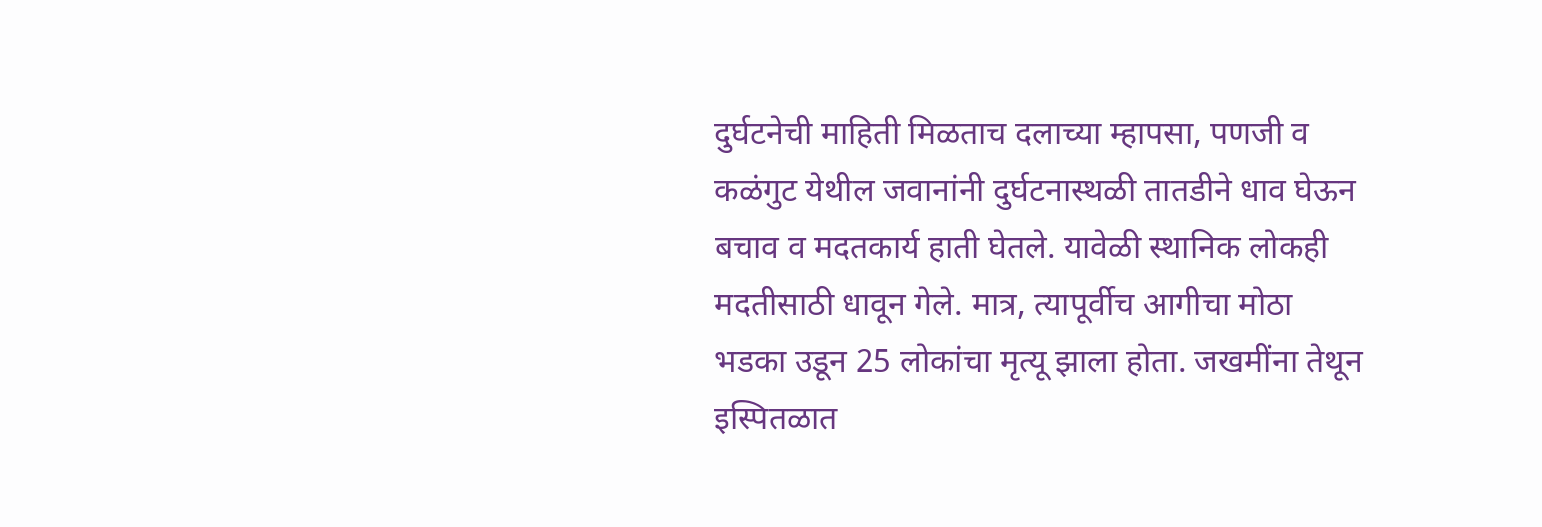दुर्घटनेची माहिती मिळताच दलाच्या म्हापसा, पणजी व कळंगुट येथील जवानांनी दुर्घटनास्थळी तातडीने धाव घेऊन बचाव व मदतकार्य हाती घेतले. यावेळी स्थानिक लोकही मदतीसाठी धावून गेले. मात्र, त्यापूर्वीच आगीचा मोठा भडका उडून 25 लोकांचा मृत्यू झाला होता. जखमींना तेथून इस्पितळात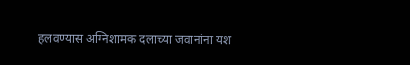हलवण्यास अग्निशामक दलाच्या जवानांना यश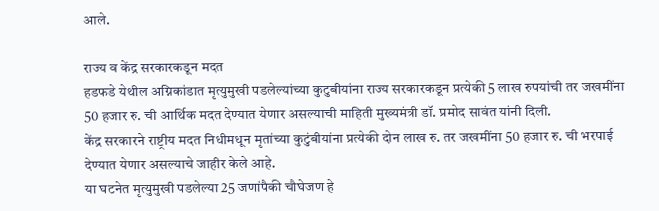आले.

राज्य व केंद्र सरकारकडून मदत
हडफडे येथील अग्निकांडात मृत्युमुखी पडलेल्यांच्या कुटुबीयांना राज्य सरकारकडून प्रत्येकी 5 लाख रुपयांची तर जखमींना 50 हजार रु. ची आर्थिक मदत देण्यात येणार असल्याची माहिती मुख्यमंत्री डॉ. प्रमोद सावंत यांनी दिली.
केंद्र सरकारने राष्ट्रीय मदत निधीमधून मृतांच्या कुटुंबीयांना प्रत्येकी दोन लाख रु. तर जखमींना 50 हजार रु. ची भरपाई देण्यात येणार असल्याचे जाहीर केले आहे.
या घटनेत मृत्युमुखी पडलेल्या 25 जणांपैकी चौघेजण हे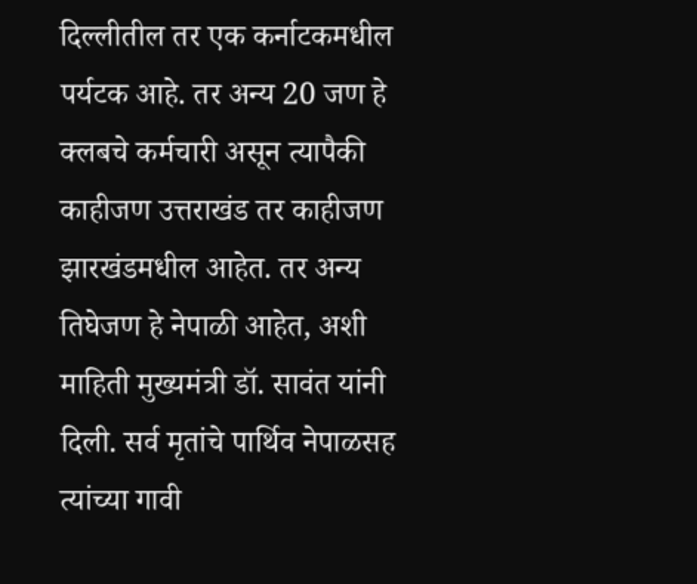दिल्लीतील तर एक कर्नाटकमधील पर्यटक आहे. तर अन्य 20 जण हे क्लबचे कर्मचारी असून त्यापैकी काहीजण उत्तराखंड तर काहीजण झारखंडमधील आहेत. तर अन्य तिघेजण हे नेपाळी आहेत, अशी माहिती मुख्यमंत्री डॉ. सावंत यांनी दिली. सर्व मृतांचे पार्थिव नेपाळसह त्यांच्या गावी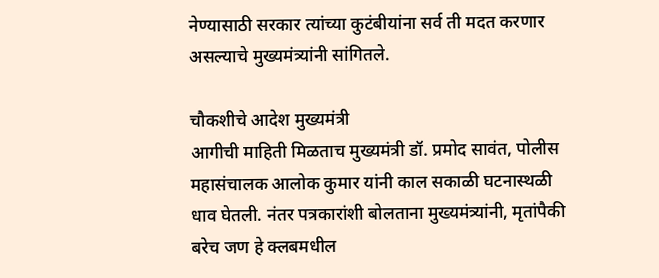नेण्यासाठी सरकार त्यांच्या कुटंबीयांना सर्व ती मदत करणार असल्याचे मुख्यमंत्र्यांनी सांगितले.

चौकशीचे आदेश मुख्यमंत्री
आगीची माहिती मिळताच मुख्यमंत्री डॉ. प्रमोद सावंत, पोलीस महासंचालक आलोक कुमार यांनी काल सकाळी घटनास्थळी धाव घेतली. नंतर पत्रकारांशी बोलताना मुख्यमंत्र्यांनी, मृतांपैकी बरेच जण हे क्लबमधील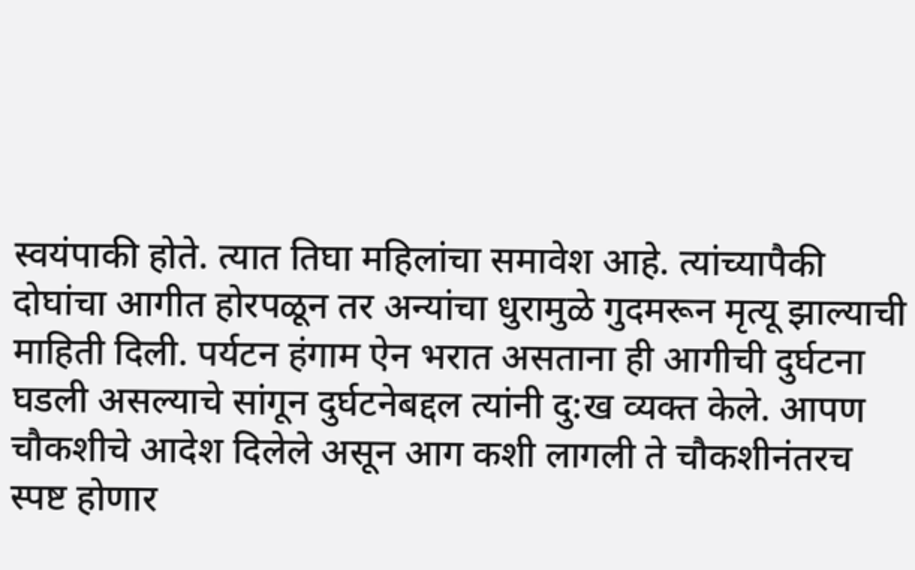स्वयंपाकी होते. त्यात तिघा महिलांचा समावेश आहे. त्यांच्यापैकी दोघांचा आगीत होरपळून तर अन्यांचा धुरामुळे गुदमरून मृत्यू झाल्याची माहिती दिली. पर्यटन हंगाम ऐन भरात असताना ही आगीची दुर्घटना घडली असल्याचे सांगून दुर्घटनेबद्दल त्यांनी दु:ख व्यक्त केले. आपण चौकशीचे आदेश दिलेले असून आग कशी लागली ते चौकशीनंतरच स्पष्ट होणार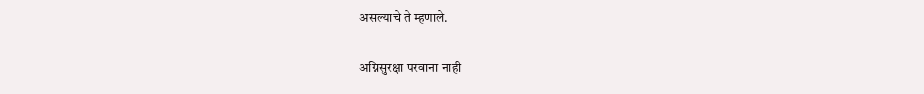असल्याचे ते म्हणाले.

अग्निसुरक्षा परवाना नाही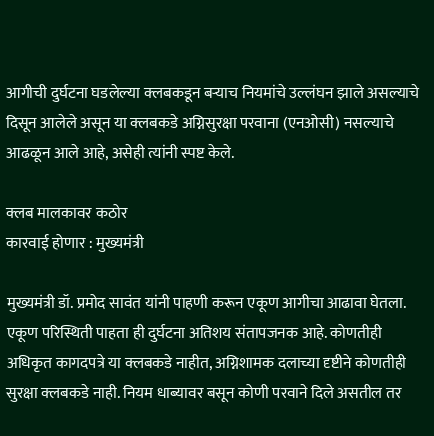आगीची दुर्घटना घडलेल्या क्लबकडून बऱ्याच नियमांचे उल्लंघन झाले असल्याचे दिसून आलेले असून या क्लबकडे अग्निसुरक्षा परवाना (एनओसी) नसल्याचे आढळून आले आहे, असेही त्यांनी स्पष्ट केले.

क्लब मालकावर कठोर
कारवाई होणार : मुख्यमंत्री

मुख्यमंत्री डॉ. प्रमोद सावंत यांनी पाहणी करून एकूण आगीचा आढावा घेतला. एकूण परिस्थिती पाहता ही दुर्घटना अतिशय संतापजनक आहे. कोणतीही अधिकृत कागदपत्रे या क्लबकडे नाहीत, अग्निशामक दलाच्या दृष्टीने कोणतीही सुरक्षा क्लबकडे नाही. नियम धाब्यावर बसून कोणी परवाने दिले असतील तर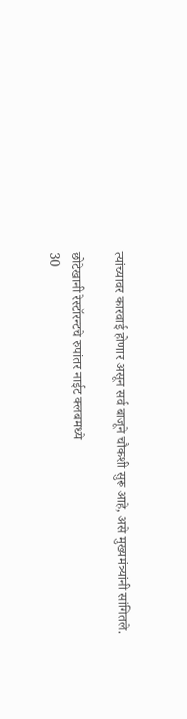त्यांच्यावर कारवाई होणार असून सर्व बाजूने चौकशी सुरू आहे, असे मुख्यमंत्र्यांनी सांगितले.

छोटेखानी रेस्टॉरन्टचे रुपांतर नाईट क्लबमध्ये
30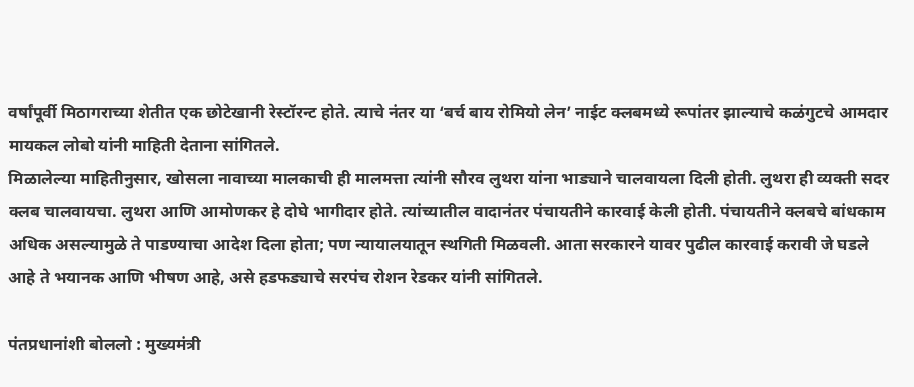वर्षांपूर्वी मिठागराच्या शेतीत एक छोटेखानी रेस्टॉरन्ट होते. त्याचे नंतर या ‘बर्च बाय रोमियो लेन’ नाईट क्लबमध्ये रूपांतर झाल्याचे कळंगुटचे आमदार मायकल लोबो यांनी माहिती देताना सांगितले.
मिळालेल्या माहितीनुसार, खोसला नावाच्या मालकाची ही मालमत्ता त्यांनी सौरव लुथरा यांना भाड्याने चालवायला दिली होती. लुथरा ही व्यक्ती सदर क्लब चालवायचा. लुथरा आणि आमोणकर हे दोघे भागीदार होते. त्यांच्यातील वादानंतर पंचायतीने कारवाई केली होती. पंचायतीने क्लबचे बांधकाम अधिक असल्यामुळे ते पाडण्याचा आदेश दिला होता; पण न्यायालयातून स्थगिती मिळवली. आता सरकारने यावर पुढील कारवाई करावी जे घडले आहे ते भयानक आणि भीषण आहे, असे हडफड्याचे सरपंच रोशन रेडकर यांनी सांगितले.

पंतप्रधानांशी बोललो : मुख्यमंत्री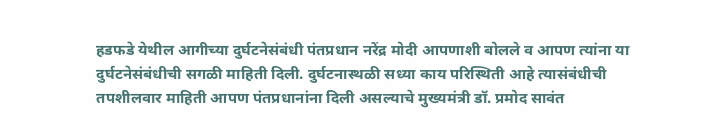हडफडे येथील आगीच्या दुर्घटनेसंबंधी पंतप्रधान नरेंद्र मोदी आपणाशी बोलले व आपण त्यांना या दुर्घटनेसंबंधीची सगळी माहिती दिली. दुर्घटनास्थळी सध्या काय परिस्थिती आहे त्यासंबंधीची तपशीलवार माहिती आपण पंतप्रधानांना दिली असल्याचे मुख्यमंत्री डॉ. प्रमोद सावंत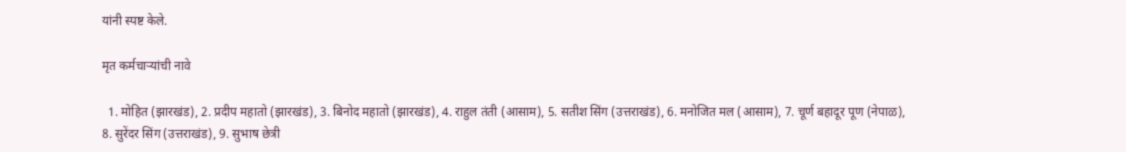यांनी स्पष्ट केले.

मृत कर्मचाऱ्यांची नावे

  1. मोहित (झारखंड), 2. प्रदीप महातो (झारखंड), 3. बिनोद महातो (झारखंड), 4. राहुल तंती (आसाम), 5. सतीश सिंग (उत्तराखंड), 6. मनोजित मल (आसाम), 7. चूर्ण बहादूर पूण (नेपाळ), 8. सुरेंदर सिंग (उत्तराखंड), 9. सुभाष छेत्री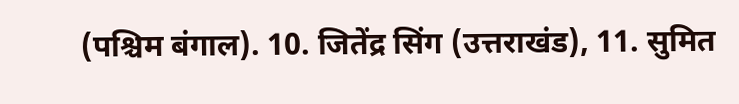(पश्चिम बंगाल). 10. जितेंद्र सिंग (उत्तराखंड), 11. सुमित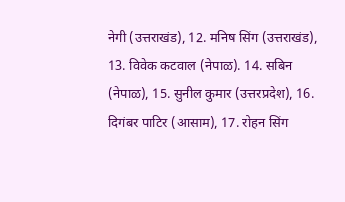नेगी (उत्तराखंड), 12. मनिष सिंग (उत्तराखंड), 13. विवेक कटवाल (नेपाळ). 14. सबिन (नेपाळ), 15. सुनील कुमार (उत्तरप्रदेश), 16. दिगंबर पाटिर (आसाम), 17. रोहन सिंग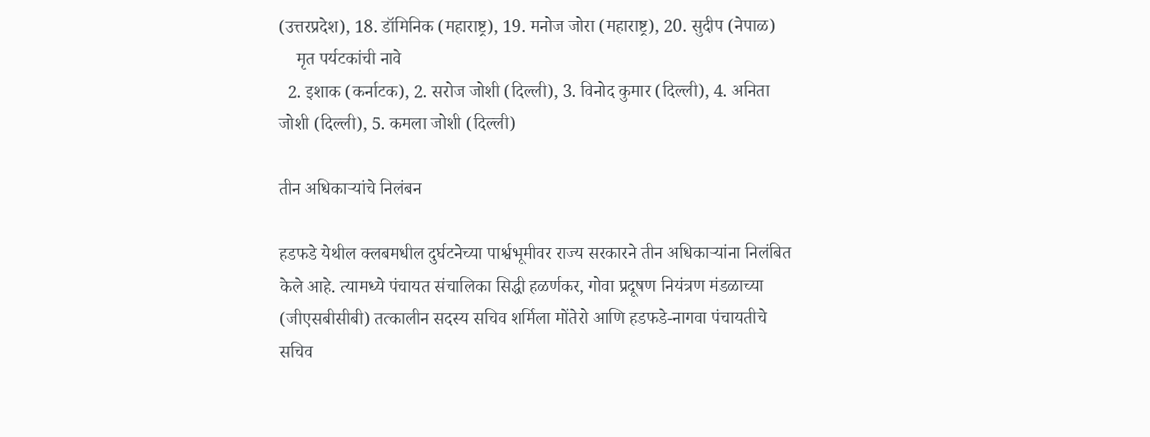(उत्तरप्रदेश), 18. डॉमिनिक (महाराष्ट्र), 19. मनोज जोरा (महाराष्ट्र), 20. सुदीप (नेपाळ)
    मृत पर्यटकांची नावे
  2. इशाक (कर्नाटक), 2. सरोज जोशी (दिल्ली), 3. विनोद कुमार (दिल्ली), 4. अनिता जोशी (दिल्ली), 5. कमला जोशी (दिल्ली)

तीन अधिकाऱ्यांचे निलंबन

हडफडे येथील क्लबमधील दुर्घटनेच्या पार्श्वभूमीवर राज्य सरकारने तीन अधिकाऱ्यांना निलंबित केले आहे. त्यामध्ये पंचायत संचालिका सिद्धी हळर्णकर, गोवा प्रदूषण नियंत्रण मंडळाच्या (जीएसबीसीबी) तत्कालीन सदस्य सचिव शर्मिला मोंतेरो आणि हडफडे-नागवा पंचायतीचे सचिव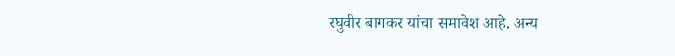रघुवीर बागकर यांचा समावेश आहे. अन्य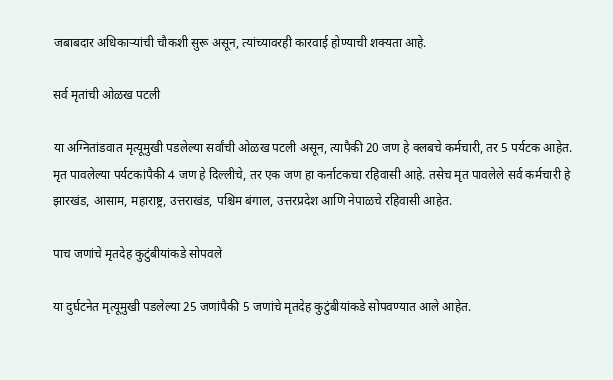जबाबदार अधिकाऱ्यांची चौकशी सुरू असून, त्यांच्यावरही कारवाई होण्याची शक्यता आहे.

सर्व मृतांची ओळख पटली

या अग्नितांडवात मृत्यूमुखी पडलेल्या सर्वांची ओळख पटली असून, त्यापैकी 20 जण हे क्लबचे कर्मचारी, तर 5 पर्यटक आहेत. मृत पावलेल्या पर्यटकांपैकी 4 जण हे दिल्लीचे, तर एक जण हा कर्नाटकचा रहिवासी आहे. तसेच मृत पावलेले सर्व कर्मचारी हे झारखंड, आसाम, महाराष्ट्र, उत्तराखंड, पश्चिम बंगाल, उत्तरप्रदेश आणि नेपाळचे रहिवासी आहेत.

पाच जणांचे मृतदेह कुटुंबीयांकडे सोपवले

या दुर्घटनेत मृत्यूमुखी पडलेल्या 25 जणांपैकी 5 जणांचे मृतदेह कुटुंबीयांकडे सोपवण्यात आले आहेत.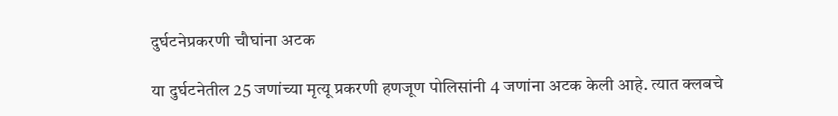दुर्घटनेप्रकरणी चौघांना अटक

या दुर्घटनेतील 25 जणांच्या मृत्यू प्रकरणी हणजूण पोलिसांनी 4 जणांना अटक केली आहे. त्यात क्लबचे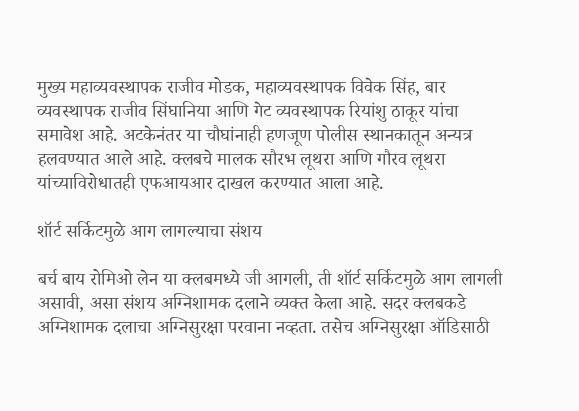मुख्य महाव्यवस्थापक राजीव मोडक, महाव्यवस्थापक विवेक सिंह, बार व्यवस्थापक राजीव सिंघानिया आणि गेट व्यवस्थापक रियांशु ठाकूर यांचा समावेश आहे. अटकेनंतर या चौघांनाही हणजूण पोलीस स्थानकातून अन्यत्र हलवण्यात आले आहे. क्लबचे मालक सौरभ लूथरा आणि गौरव लूथरा यांच्याविरोधातही एफआयआर दाखल करण्यात आला आहे.

शॉर्ट सर्किटमुळे आग लागल्याचा संशय

बर्च बाय रोमिओ लेन या क्लबमध्ये जी आगली, ती शॉर्ट सर्किटमुळे आग लागली असावी, असा संशय अग्निशामक दलाने व्यक्त केला आहे. सदर क्लबकडे अग्निशामक दलाचा अग्निसुरक्षा परवाना नव्हता. तसेच अग्निसुरक्षा ऑडिसाठी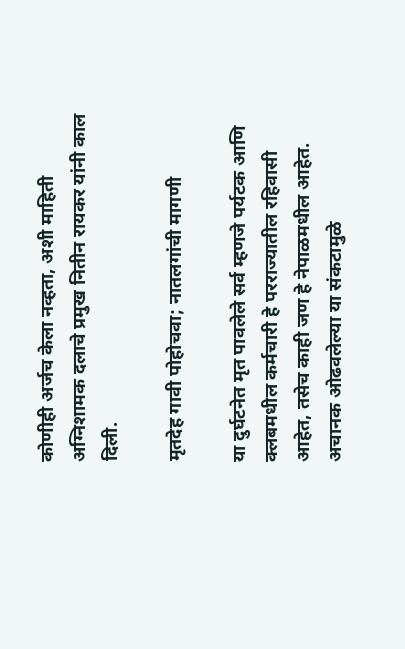कोणीही अर्जच केला नव्हता, अशी माहिती अग्निशामक दलाचे प्रमुख नितीन रायकर यांनी काल दिली.

मृतदेह गावी पोहोचवा; नातलगांची मागणी

या दुर्घटनेत मृत पावलेले सर्व म्हणजे पर्यटक आणि क्लबमधील कर्मचारी हे परराज्यातील रहिवासी आहेत, तसेच काही जण हे नेपाळमधील आहेत. अचानक ओढवलेल्या या संकटामुळे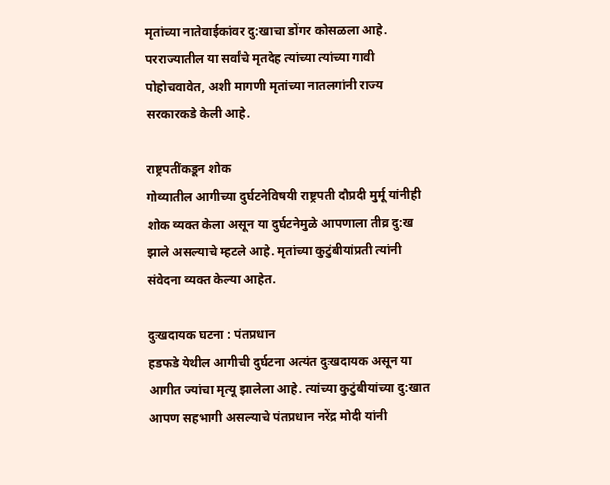मृतांच्या नातेवाईकांवर दु:खाचा डोंगर कोसळला आहे. परराज्यातील या सर्वांचे मृतदेह त्यांच्या त्यांच्या गावी पोहोचवावेत, अशी मागणी मृतांच्या नातलगांनी राज्य सरकारकडे केली आहे.

राष्ट्रपतींकडून शोक
गोव्यातील आगीच्या दुर्घटनेविषयी राष्ट्रपती दौप्रदी मुर्मू यांनीही शोक व्यक्त केला असून या दुर्घटनेमुळे आपणाला तीव्र दु:ख झाले असल्याचे म्हटले आहे. मृतांच्या कुटुंबीयांप्रती त्यांनी संवेदना व्यक्त केल्या आहेत.

दुःखदायक घटना : पंतप्रधान
हडफडे येथील आगीची दुर्घटना अत्यंत दुःखदायक असून या आगीत ज्यांचा मृत्यू झालेला आहे. त्यांच्या कुटुंबीयांच्या दु:खात आपण सहभागी असल्याचे पंतप्रधान नरेंद्र मोदी यांनी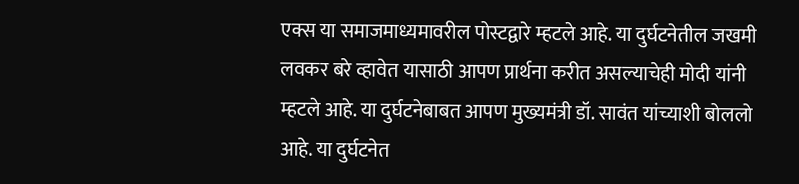एक्स या समाजमाध्यमावरील पोस्टद्वारे म्हटले आहे. या दुर्घटनेतील जखमी लवकर बरे व्हावेत यासाठी आपण प्रार्थना करीत असल्याचेही मोदी यांनी म्हटले आहे. या दुर्घटनेबाबत आपण मुख्यमंत्री डॉ. सावंत यांच्याशी बोललो आहे. या दुर्घटनेत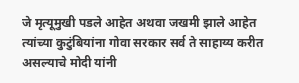जे मृत्यूमुखी पडले आहेत अथवा जखमी झाले आहेत त्यांच्या कुटुंबियांना गोवा सरकार सर्व ते साहाय्य करीत असल्याचे मोदी यांनी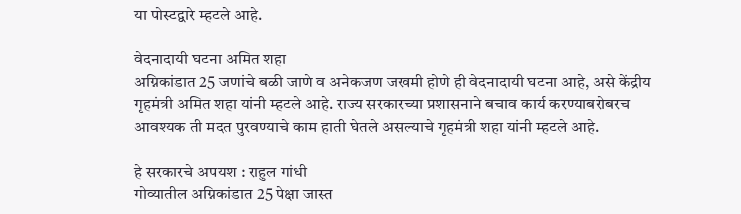या पोस्टद्वारे म्हटले आहे.

वेदनादायी घटना अमित शहा
अग्निकांडात 25 जणांचे बळी जाणे व अनेकजण जखमी होणे ही वेदनादायी घटना आहे, असे केंद्रीय गृहमंत्री अमित शहा यांनी म्हटले आहे. राज्य सरकारच्या प्रशासनाने बचाव कार्य करण्याबरोबरच आवश्यक ती मदत पुरवण्याचे काम हाती घेतले असल्याचे गृहमंत्री शहा यांनी म्हटले आहे.

हे सरकारचे अपयश : राहुल गांधी
गोव्यातील अग्निकांडात 25 पेक्षा जास्त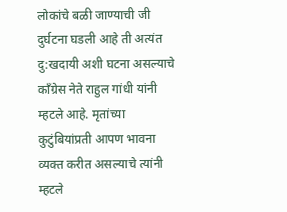लोकांचे बळी जाण्याची जी दुर्घटना घडली आहे ती अत्यंत दु:खदायी अशी घटना असल्याचे काँग्रेस नेते राहुल गांधी यांनी म्हटले आहे. मृतांच्या कुटुंबियांप्रती आपण भावना व्यक्त करीत असल्याचे त्यांनी म्हटले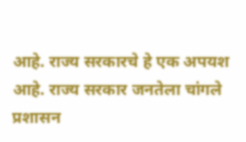आहे. राज्य सरकारचे हे एक अपयश आहे. राज्य सरकार जनतेला चांगले प्रशासन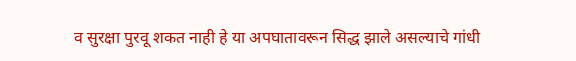व सुरक्षा पुरवू शकत नाही हे या अपघातावरून सिद्ध झाले असल्याचे गांधी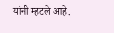यांनी म्हटले आहे.